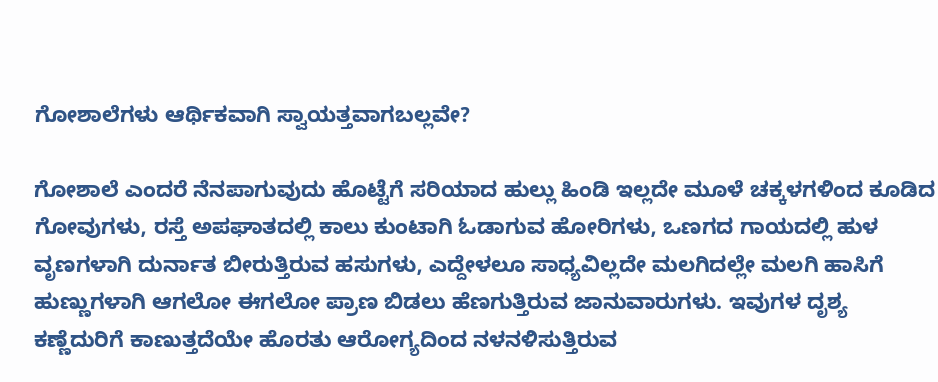ಗೋಶಾಲೆಗಳು ಆರ್ಥಿಕವಾಗಿ ಸ್ವಾಯತ್ತವಾಗಬಲ್ಲವೇ?

ಗೋಶಾಲೆ ಎಂದರೆ ನೆನಪಾಗುವುದು ಹೊಟ್ಟೆಗೆ ಸರಿಯಾದ ಹುಲ್ಲು ಹಿಂಡಿ ಇಲ್ಲದೇ ಮೂಳೆ ಚಕ್ಕಳಗಳಿಂದ ಕೂಡಿದ ಗೋವುಗಳು, ರಸ್ತೆ ಅಪಘಾತದಲ್ಲಿ ಕಾಲು ಕುಂಟಾಗಿ ಓಡಾಗುವ ಹೋರಿಗಳು, ಒಣಗದ ಗಾಯದಲ್ಲಿ ಹುಳ ವೃಣಗಳಾಗಿ ದುರ್ನಾತ ಬೀರುತ್ತಿರುವ ಹಸುಗಳು, ಎದ್ದೇಳಲೂ ಸಾಧ್ಯವಿಲ್ಲದೇ ಮಲಗಿದಲ್ಲೇ ಮಲಗಿ ಹಾಸಿಗೆ ಹುಣ್ಣುಗಳಾಗಿ ಆಗಲೋ ಈಗಲೋ ಪ್ರಾಣ ಬಿಡಲು ಹೆಣಗುತ್ತಿರುವ ಜಾನುವಾರುಗಳು. ಇವುಗಳ ದೃಶ್ಯ ಕಣ್ಣೆದುರಿಗೆ ಕಾಣುತ್ತದೆಯೇ ಹೊರತು ಆರೋಗ್ಯದಿಂದ ನಳನಳಿಸುತ್ತಿರುವ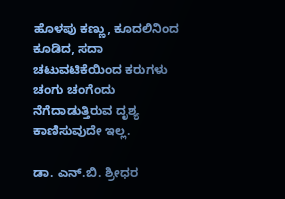ಹೊಳಪು ಕಣ್ಣು, ಕೂದಲಿನಿಂದ ಕೂಡಿದ, ಸದಾ ಚಟುವಟಿಕೆಯಿಂದ ಕರುಗಳು ಚಂಗು ಚಂಗೆಂದು ನೆಗೆದಾಡುತ್ತಿರುವ ದೃಶ್ಯ ಕಾಣಿಸುವುದೇ ಇಲ್ಲ.

ಡಾ. ಎನ್.ಬಿ. ಶ್ರೀಧರ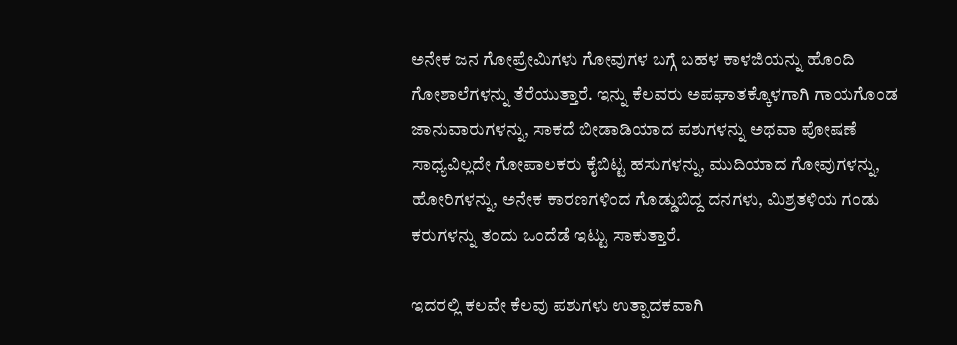ಅನೇಕ ಜನ ಗೋಪ್ರೇಮಿಗಳು ಗೋವುಗಳ ಬಗ್ಗೆ ಬಹಳ ಕಾಳಜಿಯನ್ನು ಹೊಂದಿ ಗೋಶಾಲೆಗಳನ್ನು ತೆರೆಯುತ್ತಾರೆ. ಇನ್ನು ಕೆಲವರು ಅಪಘಾತಕ್ಕೊಳಗಾಗಿ ಗಾಯಗೊಂಡ ಜಾನುವಾರುಗಳನ್ನು, ಸಾಕದೆ ಬೀಡಾಡಿಯಾದ ಪಶುಗಳನ್ನು ಅಥವಾ ಪೋಷಣೆ ಸಾಧ್ಯವಿಲ್ಲದೇ ಗೋಪಾಲಕರು ಕೈಬಿಟ್ಟ ಹಸುಗಳನ್ನು, ಮುದಿಯಾದ ಗೋವುಗಳನ್ನು, ಹೋರಿಗಳನ್ನು, ಅನೇಕ ಕಾರಣಗಳಿಂದ ಗೊಡ್ಡುಬಿದ್ದ ದನಗಳು, ಮಿಶ್ರತಳಿಯ ಗಂಡು ಕರುಗಳನ್ನು ತಂದು ಒಂದೆಡೆ ಇಟ್ಟು ಸಾಕುತ್ತಾರೆ.

ಇದರಲ್ಲಿ ಕಲವೇ ಕೆಲವು ಪಶುಗಳು ಉತ್ಪಾದಕವಾಗಿ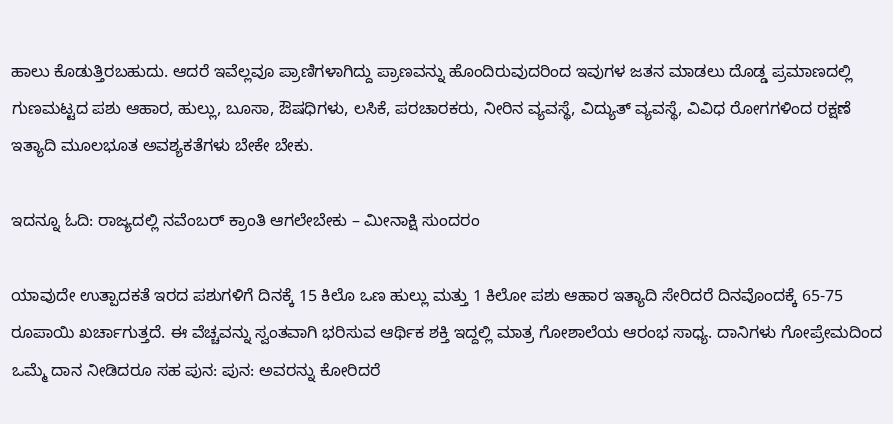ಹಾಲು ಕೊಡುತ್ತಿರಬಹುದು. ಆದರೆ ಇವೆಲ್ಲವೂ ಪ್ರಾಣಿಗಳಾಗಿದ್ದು ಪ್ರಾಣವನ್ನು ಹೊಂದಿರುವುದರಿಂದ ಇವುಗಳ ಜತನ ಮಾಡಲು ದೊಡ್ಡ ಪ್ರಮಾಣದಲ್ಲಿ ಗುಣಮಟ್ಟದ ಪಶು ಆಹಾರ, ಹುಲ್ಲು, ಬೂಸಾ, ಔಷಧಿಗಳು, ಲಸಿಕೆ, ಪರಚಾರಕರು, ನೀರಿನ ವ್ಯವಸ್ಥೆ, ವಿದ್ಯುತ್ ವ್ಯವಸ್ಥೆ, ವಿವಿಧ ರೋಗಗಳಿಂದ ರಕ್ಷಣೆ ಇತ್ಯಾದಿ ಮೂಲಭೂತ ಅವಶ್ಯಕತೆಗಳು ಬೇಕೇ ಬೇಕು.

ಇದನ್ನೂ ಓದಿ: ರಾಜ್ಯದಲ್ಲಿ ನವೆಂಬರ್ ಕ್ರಾಂತಿ ಆಗಲೇಬೇಕು – ಮೀನಾಕ್ಷಿ ಸುಂದರಂ

ಯಾವುದೇ ಉತ್ಪಾದಕತೆ ಇರದ ಪಶುಗಳಿಗೆ ದಿನಕ್ಕೆ 15 ಕಿಲೊ ಒಣ ಹುಲ್ಲು ಮತ್ತು 1 ಕಿಲೋ ಪಶು ಆಹಾರ ಇತ್ಯಾದಿ ಸೇರಿದರೆ ದಿನವೊಂದಕ್ಕೆ 65-75 ರೂಪಾಯಿ ಖರ್ಚಾಗುತ್ತದೆ. ಈ ವೆಚ್ಚವನ್ನು ಸ್ವಂತವಾಗಿ ಭರಿಸುವ ಆರ್ಥಿಕ ಶಕ್ತಿ ಇದ್ದಲ್ಲಿ ಮಾತ್ರ ಗೋಶಾಲೆಯ ಆರಂಭ ಸಾಧ್ಯ. ದಾನಿಗಳು ಗೋಪ್ರೇಮದಿಂದ ಒಮ್ಮೆ ದಾನ ನೀಡಿದರೂ ಸಹ ಪುನ: ಪುನ: ಅವರನ್ನು ಕೋರಿದರೆ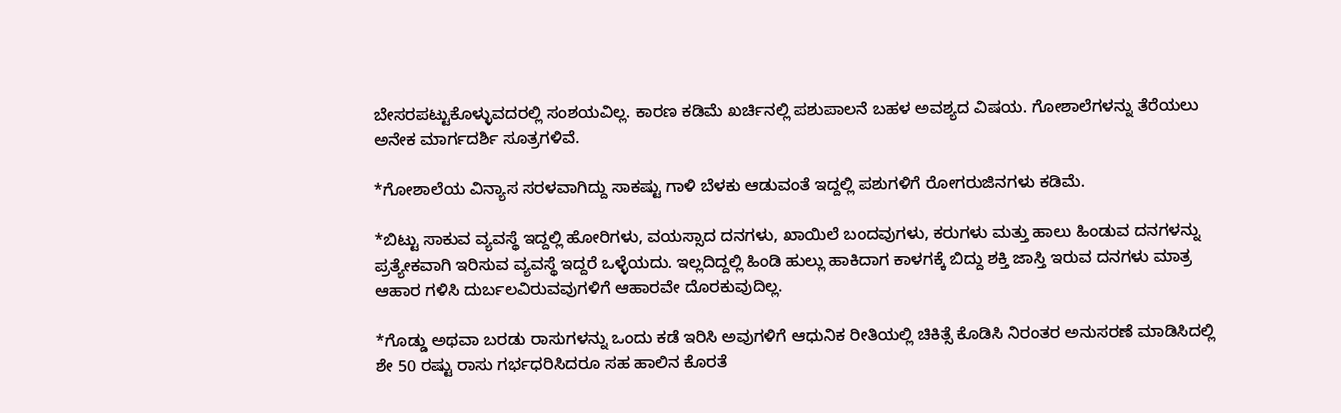ಬೇಸರಪಟ್ಟುಕೊಳ್ಳುವದರಲ್ಲಿ ಸಂಶಯವಿಲ್ಲ. ಕಾರಣ ಕಡಿಮೆ ಖರ್ಚಿನಲ್ಲಿ ಪಶುಪಾಲನೆ ಬಹಳ ಅವಶ್ಯದ ವಿಷಯ. ಗೋಶಾಲೆಗಳನ್ನು ತೆರೆಯಲು ಅನೇಕ ಮಾರ್ಗದರ್ಶಿ ಸೂತ್ರಗಳಿವೆ.

*ಗೋಶಾಲೆಯ ವಿನ್ಯಾಸ ಸರಳವಾಗಿದ್ದು ಸಾಕಷ್ಟು ಗಾಳಿ ಬೆಳಕು ಆಡುವಂತೆ ಇದ್ದಲ್ಲಿ ಪಶುಗಳಿಗೆ ರೋಗರುಜಿನಗಳು ಕಡಿಮೆ.

*ಬಿಟ್ಟು ಸಾಕುವ ವ್ಯವಸ್ಥೆ ಇದ್ದಲ್ಲಿ ಹೋರಿಗಳು, ವಯಸ್ಸಾದ ದನಗಳು, ಖಾಯಿಲೆ ಬಂದವುಗಳು, ಕರುಗಳು ಮತ್ತು ಹಾಲು ಹಿಂಡುವ ದನಗಳನ್ನು ಪ್ರತ್ಯೇಕವಾಗಿ ಇರಿಸುವ ವ್ಯವಸ್ಥೆ ಇದ್ದರೆ ಒಳ್ಳೆಯದು. ಇಲ್ಲದಿದ್ದಲ್ಲಿ ಹಿಂಡಿ ಹುಲ್ಲು ಹಾಕಿದಾಗ ಕಾಳಗಕ್ಕೆ ಬಿದ್ದು ಶಕ್ತಿ ಜಾಸ್ತಿ ಇರುವ ದನಗಳು ಮಾತ್ರ ಆಹಾರ ಗಳಿಸಿ ದುರ್ಬಲವಿರುವವುಗಳಿಗೆ ಆಹಾರವೇ ದೊರಕುವುದಿಲ್ಲ.

*ಗೊಡ್ಡು ಅಥವಾ ಬರಡು ರಾಸುಗಳನ್ನು ಒಂದು ಕಡೆ ಇರಿಸಿ ಅವುಗಳಿಗೆ ಆಧುನಿಕ ರೀತಿಯಲ್ಲಿ ಚಿಕಿತ್ಸೆ ಕೊಡಿಸಿ ನಿರಂತರ ಅನುಸರಣೆ ಮಾಡಿಸಿದಲ್ಲಿ ಶೇ 50 ರಷ್ಟು ರಾಸು ಗರ್ಭಧರಿಸಿದರೂ ಸಹ ಹಾಲಿನ ಕೊರತೆ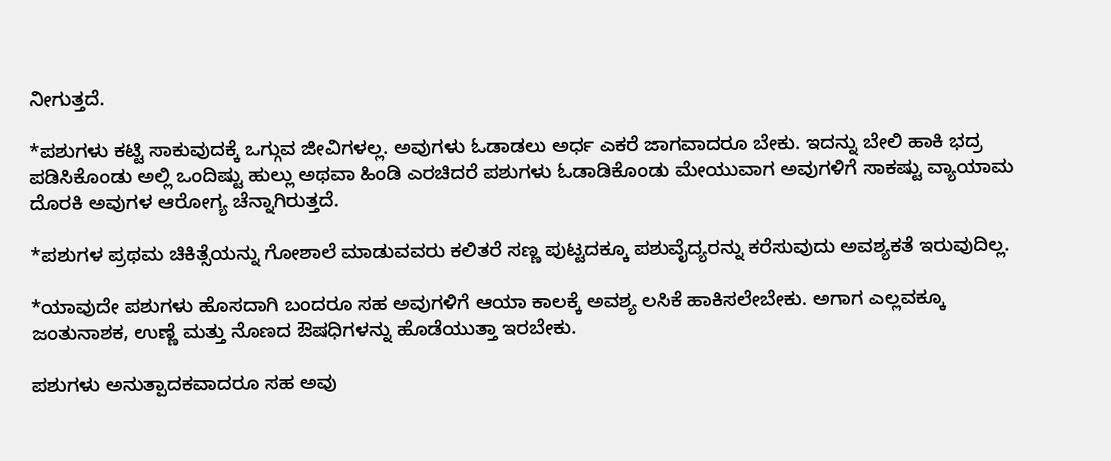ನೀಗುತ್ತದೆ.

*ಪಶುಗಳು ಕಟ್ಟಿ ಸಾಕುವುದಕ್ಕೆ ಒಗ್ಗುವ ಜೀವಿಗಳಲ್ಲ. ಅವುಗಳು ಓಡಾಡಲು ಅರ್ಧ ಎಕರೆ ಜಾಗವಾದರೂ ಬೇಕು. ಇದನ್ನು ಬೇಲಿ ಹಾಕಿ ಭದ್ರ ಪಡಿಸಿಕೊಂಡು ಅಲ್ಲಿ ಒಂದಿಷ್ಟು ಹುಲ್ಲು ಅಥವಾ ಹಿಂಡಿ ಎರಚಿದರೆ ಪಶುಗಳು ಓಡಾಡಿಕೊಂಡು ಮೇಯುವಾಗ ಅವುಗಳಿಗೆ ಸಾಕಷ್ಟು ವ್ಯಾಯಾಮ ದೊರಕಿ ಅವುಗಳ ಆರೋಗ್ಯ ಚೆನ್ನಾಗಿರುತ್ತದೆ.

*ಪಶುಗಳ ಪ್ರಥಮ ಚಿಕಿತ್ಸೆಯನ್ನು ಗೋಶಾಲೆ ಮಾಡುವವರು ಕಲಿತರೆ ಸಣ್ಣ ಪುಟ್ಟದಕ್ಕೂ ಪಶುವೈದ್ಯರನ್ನು ಕರೆಸುವುದು ಅವಶ್ಯಕತೆ ಇರುವುದಿಲ್ಲ.

*ಯಾವುದೇ ಪಶುಗಳು ಹೊಸದಾಗಿ ಬಂದರೂ ಸಹ ಅವುಗಳಿಗೆ ಆಯಾ ಕಾಲಕ್ಕೆ ಅವಶ್ಯ ಲಸಿಕೆ ಹಾಕಿಸಲೇಬೇಕು. ಅಗಾಗ ಎಲ್ಲವಕ್ಕೂ ಜಂತುನಾಶಕ, ಉಣ್ಣೆ ಮತ್ತು ನೊಣದ ಔಷಧಿಗಳನ್ನು ಹೊಡೆಯುತ್ತಾ ಇರಬೇಕು.

ಪಶುಗಳು ಅನುತ್ಪಾದಕವಾದರೂ ಸಹ ಅವು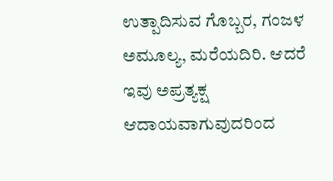ಉತ್ಪಾದಿಸುವ ಗೊಬ್ಬರ, ಗಂಜಳ ಅಮೂಲ್ಯ, ಮರೆಯದಿರಿ. ಆದರೆ ಇವು ಅಪ್ರತ್ಯಕ್ಷ ಆದಾಯವಾಗುವುದರಿಂದ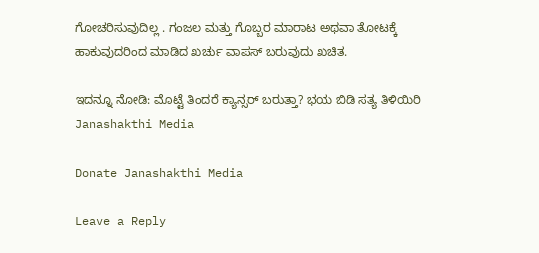ಗೋಚರಿಸುವುದಿಲ್ಲ . ಗಂಜಲ ಮತ್ತು ಗೊಬ್ಬರ ಮಾರಾಟ ಅಥವಾ ತೋಟಕ್ಕೆ ಹಾಕುವುದರಿಂದ ಮಾಡಿದ ಖರ್ಚು ವಾಪಸ್ ಬರುವುದು ಖಚಿತ.

ಇದನ್ನೂ ನೋಡಿ: ಮೊಟ್ಟೆ ತಿಂದರೆ ಕ್ಯಾನ್ಸರ್ ಬರುತ್ತಾ? ಭಯ ಬಿಡಿ ಸತ್ಯ ತಿಳಿಯಿರಿ Janashakthi Media

Donate Janashakthi Media

Leave a Reply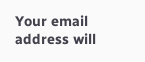Your email address will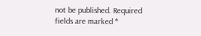not be published. Required fields are marked *